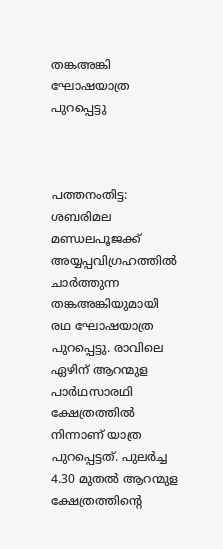തങ്കഅങ്കി ഘോഷയാത്ര പുറപ്പെട്ടു



പത്തനംതിട്ട: ശബരിമല മണ്ഡലപൂജക്ക് അയ്യപ്പവിഗ്രഹത്തില്‍ ചാര്‍ത്തുന്ന തങ്കഅങ്കിയുമായി രഥ ഘോഷയാത്ര പുറപ്പെട്ടു. രാവിലെ ഏഴിന് ആറന്മുള പാര്‍ഥസാരഥി ക്ഷേത്രത്തില്‍ നിന്നാണ് യാത്ര പുറപ്പെട്ടത്. പുലര്‍ച്ച 4.30 മുതല്‍ ആറന്മുള ക്ഷേത്രത്തിന്‍റെ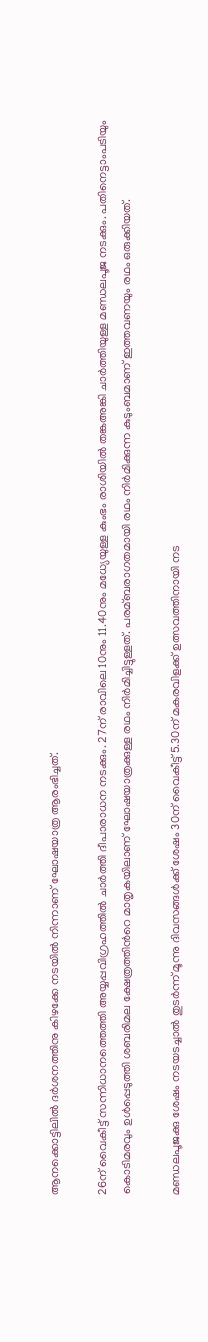ആനക്കൊട്ടിലില്‍ ദര്‍ശനത്തിനു കിഴക്കേ നടയില്‍ നിന്നാണ് ഘോഷയാത്ര ആരംഭിച്ചത്.

26ന് വൈകീട്ട് സന്നിധാനത്തെത്തി അയ്യപ്പവിഗ്രഹത്തില്‍ ചാര്‍ത്തി ദീപാരാധന നടക്കും. 27ന് രാവിലെ 10നും 11.40നും മധ്യേയുള്ള കുംഭം രാശിയില്‍ തങ്കഅങ്കി ചാര്‍ത്തിയുള്ള മണ്ഡലപൂജ നടക്കും. പതിനെട്ടാംപടിയും കൊടിമരവും ഉള്‍പ്പെടുത്തി ശബരിമല ക്ഷേത്രത്തിന്‍റെ മാതൃകയിലാണ് ഘോഷയാത്രക്കുള്ള രഥം നിര്‍മിച്ചിട്ടുള്ളത്. പരമ്ബരാഗതമായി രഥം നിര്‍മിക്കുന്ന കുടുംബമാണ് ഇത്തവണയും രഥം ഒരുക്കിയത്.

മണ്ഡലപൂജക്കു ശേഷം നടയടച്ചാല്‍ തുടര്‍ന്ന് മൂന്നു ദിവസങ്ങള്‍ക്ക് ശേഷം 30ന് വൈകീട്ട് 5.30ന് മകരവിളക്ക് ഉത്സവത്തിനായി നട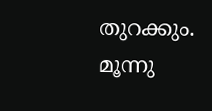തുറക്കും. മൂന്നു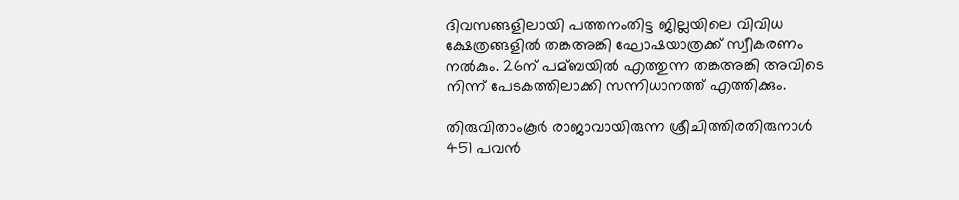ദിവസങ്ങളിലായി പത്തനംതിട്ട ജില്ലയിലെ വിവിധ ക്ഷേത്രങ്ങളില്‍ തങ്കഅങ്കി ഘോഷയാത്രക്ക് സ്വീകരണം നല്‍കും. 26ന് പമ്ബയില്‍ എത്തുന്ന തങ്കഅങ്കി അവിടെ നിന്ന് പേടകത്തിലാക്കി സന്നിധാനത്ത് എത്തിക്കും.

തിരുവിതാംകൂര്‍ രാജാവായിരുന്ന ശ്രീചിത്തിരതിരുനാള്‍ 451 പവന്‍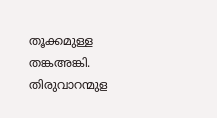തൂക്കമുള്ള തങ്കഅങ്കി. തിരുവാറന്മുള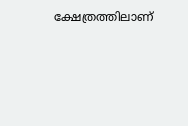ക്ഷേത്രത്തിലാണ്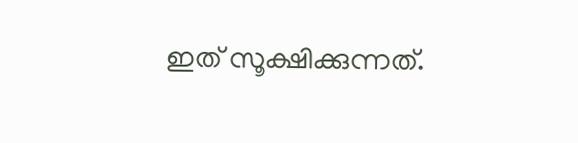ഇത് സൂക്ഷിക്കുന്നത്.